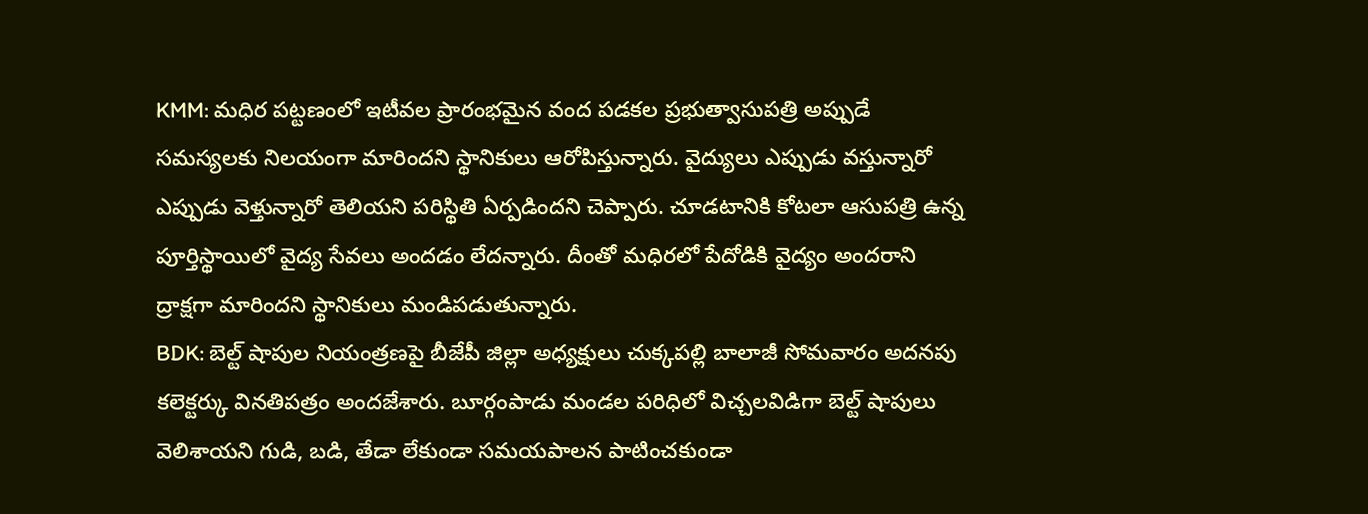KMM: మధిర పట్టణంలో ఇటీవల ప్రారంభమైన వంద పడకల ప్రభుత్వాసుపత్రి అప్పుడే సమస్యలకు నిలయంగా మారిందని స్థానికులు ఆరోపిస్తున్నారు. వైద్యులు ఎప్పుడు వస్తున్నారో ఎప్పుడు వెళ్తున్నారో తెలియని పరిస్థితి ఏర్పడిందని చెప్పారు. చూడటానికి కోటలా ఆసుపత్రి ఉన్న పూర్తిస్థాయిలో వైద్య సేవలు అందడం లేదన్నారు. దీంతో మధిరలో పేదోడికి వైద్యం అందరాని ద్రాక్షగా మారిందని స్థానికులు మండిపడుతున్నారు.
BDK: బెల్ట్ షాపుల నియంత్రణపై బీజేపీ జిల్లా అధ్యక్షులు చుక్కపల్లి బాలాజీ సోమవారం అదనపు కలెక్టర్కు వినతిపత్రం అందజేశారు. బూర్గంపాడు మండల పరిధిలో విచ్చలవిడిగా బెల్ట్ షాపులు వెలిశాయని గుడి, బడి, తేడా లేకుండా సమయపాలన పాటించకుండా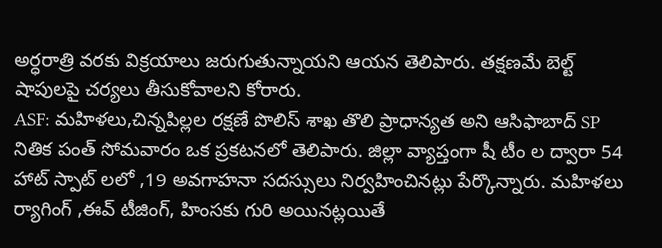అర్ధరాత్రి వరకు విక్రయాలు జరుగుతున్నాయని ఆయన తెలిపారు. తక్షణమే బెల్ట్ షాపులపై చర్యలు తీసుకోవాలని కోరారు.
ASF: మహిళలు,చిన్నపిల్లల రక్షణే పొలిస్ శాఖ తొలి ప్రాధాన్యత అని ఆసిఫాబాద్ SP నితిక పంత్ సోమవారం ఒక ప్రకటనలో తెలిపారు. జిల్లా వ్యాప్తంగా షీ టీం ల ద్వారా 54 హాట్ స్పాట్ లలో ,19 అవగాహనా సదస్సులు నిర్వహించినట్లు పేర్కొన్నారు. మహిళలు ర్యాగింగ్ ,ఈవ్ టీజింగ్, హింసకు గురి అయినట్లయితే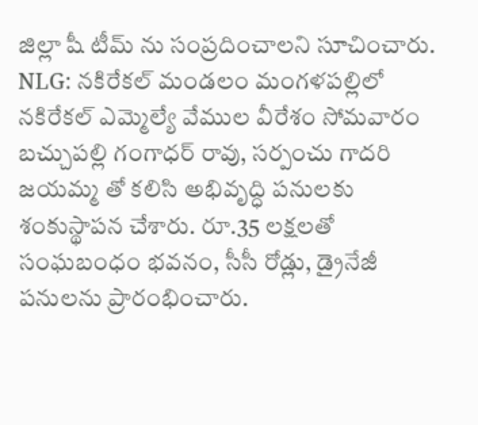జిల్లా షీ టీమ్ ను సంప్రదించాలని సూచించారు.
NLG: నకిరేకల్ మండలం మంగళపల్లిలో నకిరేకల్ ఎమ్మెల్యే వేముల వీరేశం సోమవారం బచ్చుపల్లి గంగాధర్ రావు, సర్పంచు గాదరి జయమ్మ తో కలిసి అభివృద్ధి పనులకు శంకుస్థాపన చేశారు. రూ.35 లక్షలతో సంఘబంధం భవనం, సీసీ రోడ్లు, డ్రైనేజీ పనులను ప్రారంభించారు.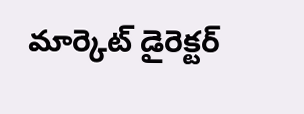మార్కెట్ డైరెక్టర్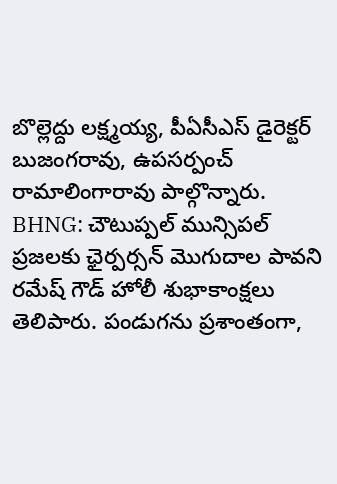బొల్లెద్దు లక్ష్మయ్య, పీఏసీఎస్ డైరెక్టర్ బుజంగరావు, ఉపసర్పంచ్ రామాలింగారావు పాల్గొన్నారు.
BHNG: చౌటుప్పల్ మున్సిపల్ ప్రజలకు ఛైర్పర్సన్ మొగుదాల పావని రమేష్ గౌడ్ హోలీ శుభాకాంక్షలు తెలిపారు. పండుగను ప్రశాంతంగా,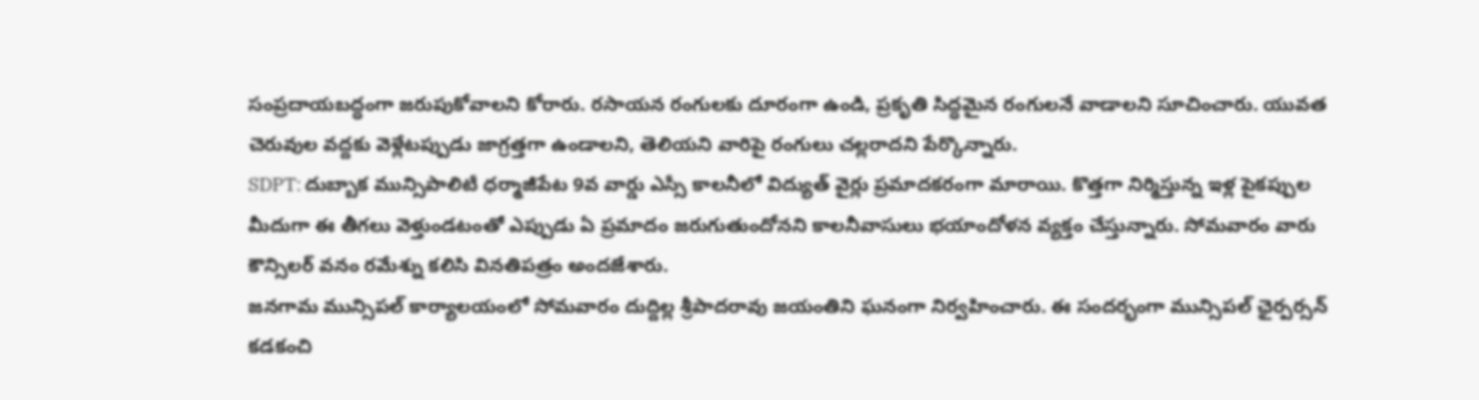సంప్రదాయబద్ధంగా జరుపుకోవాలని కోరారు. రసాయన రంగులకు దూరంగా ఉండి, ప్రకృతి సిద్ధమైన రంగులనే వాడాలని సూచించారు. యువత చెరువుల వద్దకు వెళ్లేటప్పుడు జాగ్రత్తగా ఉండాలని, తెలియని వారిపై రంగులు చల్లరాదని పేర్కొన్నారు.
SDPT: దుబ్బాక మున్సిపాలిటీ ధర్మాజీపేట 9వ వార్డు ఎస్సీ కాలనీలో విద్యుత్ వైర్లు ప్రమాదకరంగా మారాయి. కొత్తగా నిర్మిస్తున్న ఇళ్ల పైకప్పుల మీదుగా ఈ తీగలు వెళ్తుండటంతో ఎప్పుడు ఏ ప్రమాదం జరుగుతుందోనని కాలనీవాసులు భయాందోళన వ్యక్తం చేస్తున్నారు. సోమవారం వారు కౌన్సిలర్ వనం రమేశ్ను కలిసి వినతిపత్రం అందజేశారు.
జనగామ మున్సిపల్ కార్యాలయంలో సోమవారం దుద్దిల్ల శ్రీపాదరావు జయంతిని ఘనంగా నిర్వహించారు. ఈ సందర్భంగా మున్సిపల్ ఛైర్పర్సన్ కడకంచి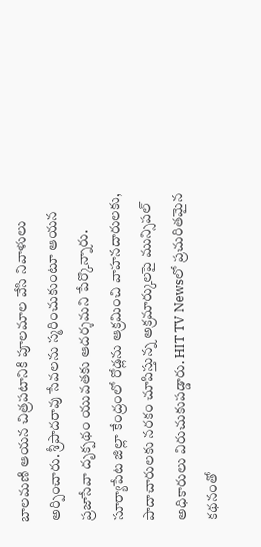బాలమణి ఆయన చిత్రపటానికి పూలమాల వేసి నివాళులు అర్పించారు. శ్రీపాదరావు సేవలను స్మరించుకుంటూ ఆయన ప్రజాసేవా దృక్పథం యువతకు ఆదర్శమని పేర్కొన్నారు.
సూర్యాపేట జిల్లా కేంద్రంలో రోడ్లను ఆక్రమించి వాహనదారులకు, పాదాచారులకు నరకం చూపిస్తున్న అక్రమార్కులపై మున్సిపల్ అధికారులు విరుచుకుపడ్డారు. HIT TV Newsలో ప్రచురితమైన కథనంతో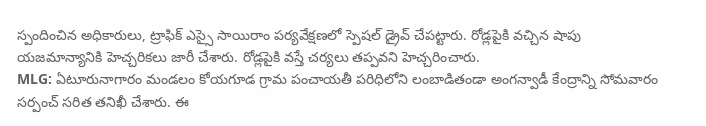స్పందించిన అధికారులు, ట్రాఫిక్ ఎస్సై సాయిరాం పర్యవేక్షణలో స్పెషల్ డ్రైవ్ చేపట్టారు. రోడ్లపైకి వచ్చిన షాపు యజమాన్యానికి హెచ్చరికలు జారీ చేశారు. రోడ్లపైకి వస్తే చర్యలు తప్పవని హెచ్చరించారు.
MLG: ఏటూరునాగారం మండలం కోయగూడ గ్రామ పంచాయతీ పరిధిలోని లంబాడితండా అంగన్వాడీ కేంద్రాన్ని సోమవారం సర్పంచ్ సరిత తనిఖీ చేశారు. ఈ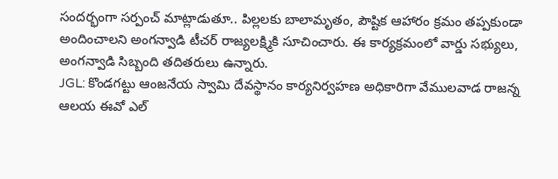సందర్భంగా సర్పంచ్ మాట్లాడుతూ.. పిల్లలకు బాలామృతం, పౌష్టిక ఆహారం క్రమం తప్పకుండా అందించాలని అంగన్వాడి టీచర్ రాజ్యలక్ష్మికి సూచించారు. ఈ కార్యక్రమంలో వార్డు సభ్యులు, అంగన్వాడి సిబ్బంది తదితరులు ఉన్నారు.
JGL: కొండగట్టు ఆంజనేయ స్వామి దేవస్థానం కార్యనిర్వహణ అధికారిగా వేములవాడ రాజన్న ఆలయ ఈవో ఎల్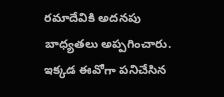రమాదేవికి అదనపు బాధ్యతలు అప్పగించారు. ఇక్కడ ఈవోగా పనిచేసిన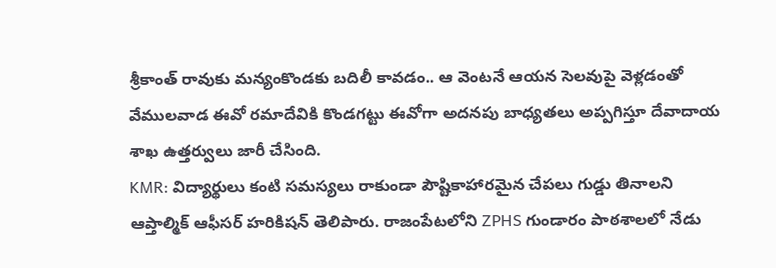శ్రీకాంత్ రావుకు మన్యంకొండకు బదిలీ కావడం.. ఆ వెంటనే ఆయన సెలవుపై వెళ్లడంతో వేములవాడ ఈవో రమాదేవికి కొండగట్టు ఈవోగా అదనపు బాధ్యతలు అప్పగిస్తూ దేవాదాయ శాఖ ఉత్తర్వులు జారీ చేసింది.
KMR: విద్యార్థులు కంటి సమస్యలు రాకుండా పౌష్టికాహారమైన చేపలు గుడ్డు తినాలని ఆప్తాల్మిక్ ఆఫీసర్ హరికిషన్ తెలిపారు. రాజంపేటలోని ZPHS గుండారం పాఠశాలలో నేడు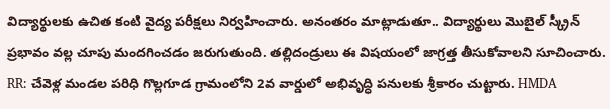విద్యార్థులకు ఉచిత కంటి వైద్య పరీక్షలు నిర్వహించారు. అనంతరం మాట్లాడుతూ.. విద్యార్థులు మొబైల్ స్క్రీన్ ప్రభావం వల్ల చూపు మందగించడం జరుగుతుంది. తల్లిదండ్రులు ఈ విషయంలో జాగ్రత్త తీసుకోవాలని సూచించారు.
RR: చేవెళ్ల మండల పరిధి గొల్లగూడ గ్రామంలోని 2వ వార్డులో అభివృద్ధి పనులకు శ్రీకారం చుట్టారు. HMDA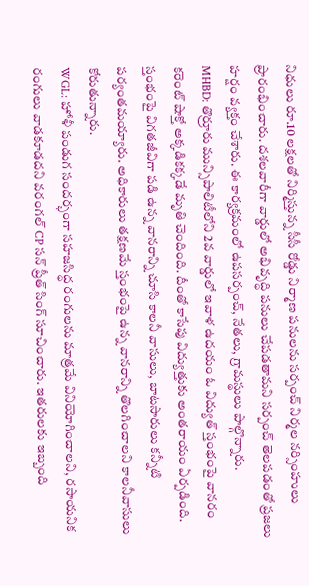నిధులు రూ.10 లక్షలతో నిర్మిస్తున్న సీసీ రోడ్డు నిర్మాణ పనులను సర్పంచ్ నిర్మల నర్సింహులు ప్రారంభించారు. దశలవారీగా వార్డులో అభివృద్ధి పనులు చేపడతామని సర్పంచ్ తెలపడంతో ప్రజలు హర్షం వ్యక్తం చేశారు. ఈ కార్యక్రమంలో ఉపసర్పంచ్, నేతలు, గ్రామస్థులు పాల్గొన్నారు.
MHBD: తొర్రూరు మున్సిపాలిటీలోని 2వ వార్డులో ఇవాళ ఉదయం ఓ విద్యుత్ స్తంభంపై వానరం కరెంట్ షాక్తో అక్కడికక్కడే మృతి చెందింది. దీంతో కాసేపు విద్యుత్తుకు అంతరాయం ఏర్పడింది. స్తంభంపై విగతజీవిగా పడి ఉన్న వానరాన్ని చూసి కాలనీ వాసులు, బాటసారులు కన్నీటి పర్యంతమయ్యారు. అధికారులు తక్షణమే స్తంభంపై ఉన్న వానరాన్ని తొలగించాలని కాలనీవాసులు కోరుతున్నారు.
WGL: హోళీ పండుగ సందర్భంగా సహజసిద్ధ రంగులను మాత్రమే వినియోగించాలని, రసాయనిక రంగులు వాడకూడదని వరంగల్ CP సన్ ప్రీత్ సింగ్ సూచించారు. ఇతరులకు ఇబ్బంది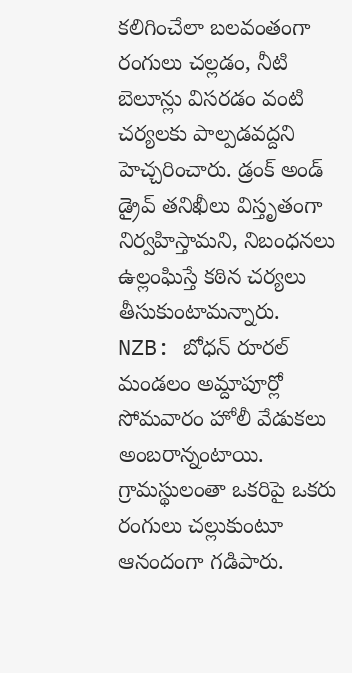కలిగించేలా బలవంతంగా రంగులు చల్లడం, నీటి బెలూన్లు విసరడం వంటి చర్యలకు పాల్పడవద్దని హెచ్చరించారు. డ్రంక్ అండ్ డ్రైవ్ తనిఖీలు విస్తృతంగా నిర్వహిస్తామని, నిబంధనలు ఉల్లంఘిస్తే కఠిన చర్యలు తీసుకుంటామన్నారు.
NZB: బోధన్ రూరల్ మండలం అమ్దాపూర్లో సోమవారం హోలీ వేడుకలు అంబరాన్నంటాయి. గ్రామస్థులంతా ఒకరిపై ఒకరు రంగులు చల్లుకుంటూ ఆనందంగా గడిపారు.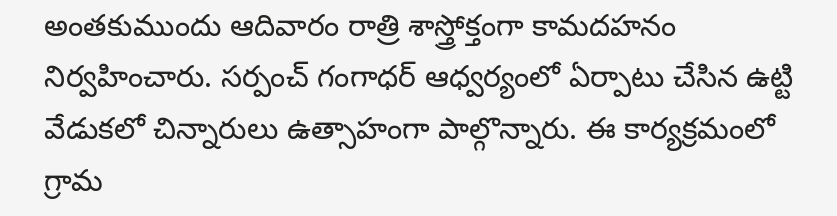అంతకుముందు ఆదివారం రాత్రి శాస్త్రోక్తంగా కామదహనం నిర్వహించారు. సర్పంచ్ గంగాధర్ ఆధ్వర్యంలో ఏర్పాటు చేసిన ఉట్టి వేడుకలో చిన్నారులు ఉత్సాహంగా పాల్గొన్నారు. ఈ కార్యక్రమంలో గ్రామ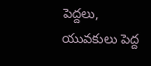పెద్దలు, యువకులు పెద్ద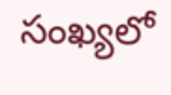సంఖ్యలో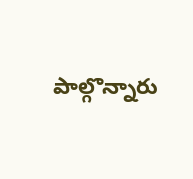పాల్గొన్నారు